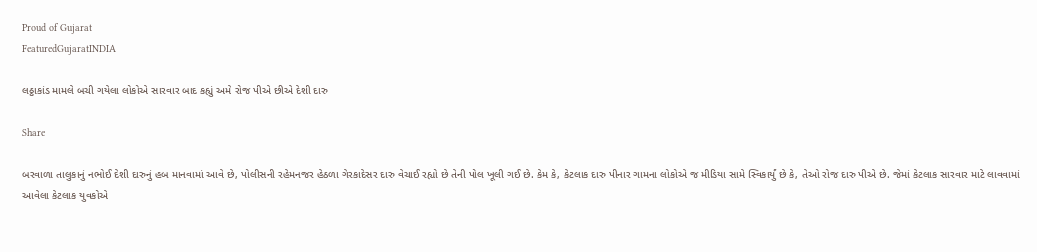Proud of Gujarat
FeaturedGujaratINDIA

લઠ્ઠાકાંડ મામલે બચી ગયેલા લોકોએ સારવાર બાદ કહ્યું અમે રોજ પીએ છીએ દેશી દારુ

Share

બરવાળા તાલુકાનું નભોઈ દેશી દારુનું હબ માનવામાં આવે છે, પોલીસની રહેમનજર હેઠળા ગેરકાદેસર દારુ વેચાઈ રહ્યો છે તેની પોલ ખૂલી ગઈ છે. કેમ કે, કેટલાક દારુ પીનાર ગામના લોકોએ જ મીડિયા સામે સ્વિકાર્યું છે કે, તેઓ રોજ દારુ પીએ છે. જેમાં કેટલાક સારવાર માટે લાવવામાં આવેલા કેટલાક યુવકોએ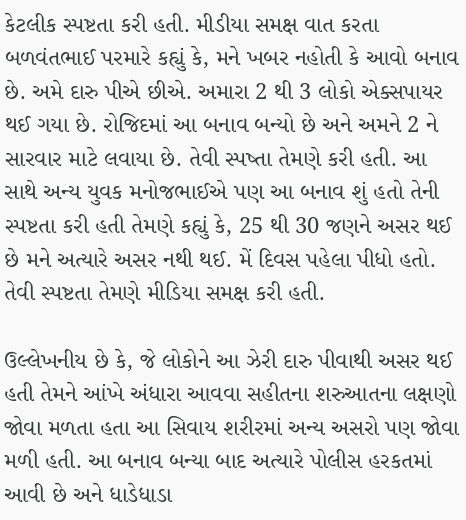કેટલીક સ્પષ્ટતા કરી હતી. મીડીયા સમક્ષ વાત કરતા બળવંતભાઈ પરમારે કહ્યું કે, મને ખબર નહોતી કે આવો બનાવ છે. અમે દારુ પીએ છીએ. અમારા 2 થી 3 લોકો એક્સપાયર થઈ ગયા છે. રોજિદમાં આ બનાવ બન્યો છે અને અમને 2 ને સારવાર માટે લવાયા છે. તેવી સ્પષ્તા તેમણે કરી હતી. આ સાથે અન્ય યુવક મનોજભાઈએ પણ આ બનાવ શું હતો તેની સ્પષ્ટતા કરી હતી તેમણે કહ્યું કે, 25 થી 30 જણને અસર થઈ છે મને અત્યારે અસર નથી થઈ. મેં દિવસ પહેલા પીધો હતો. તેવી સ્પષ્ટતા તેમણે મીડિયા સમક્ષ કરી હતી.

ઉલ્લેખનીય છે કે, જે લોકોને આ ઝેરી દારુ પીવાથી અસર થઈ હતી તેમને આંખે અંધારા આવવા સહીતના શરુઆતના લક્ષણો જોવા મળતા હતા આ સિવાય શરીરમાં અન્ય અસરો પણ જોવા મળી હતી. આ બનાવ બન્યા બાદ અત્યારે પોલીસ હરકતમાં આવી છે અને ધાડેધાડા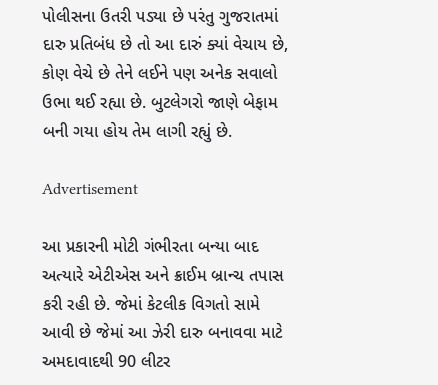પોલીસના ઉતરી પડ્યા છે પરંતુ ગુજરાતમાં દારુ પ્રતિબંધ છે તો આ દારું ક્યાં વેચાય છે, કોણ વેચે છે તેને લઈને પણ અનેક સવાલો ઉભા થઈ રહ્યા છે. બુટલેગરો જાણે બેફામ બની ગયા હોય તેમ લાગી રહ્યું છે.

Advertisement

આ પ્રકારની મોટી ગંભીરતા બન્યા બાદ અત્યારે એટીએસ અને ક્રાઈમ બ્રાન્ચ તપાસ કરી રહી છે. જેમાં કેટલીક વિગતો સામે આવી છે જેમાં આ ઝેરી દારુ બનાવવા માટે અમદાવાદથી 90 લીટર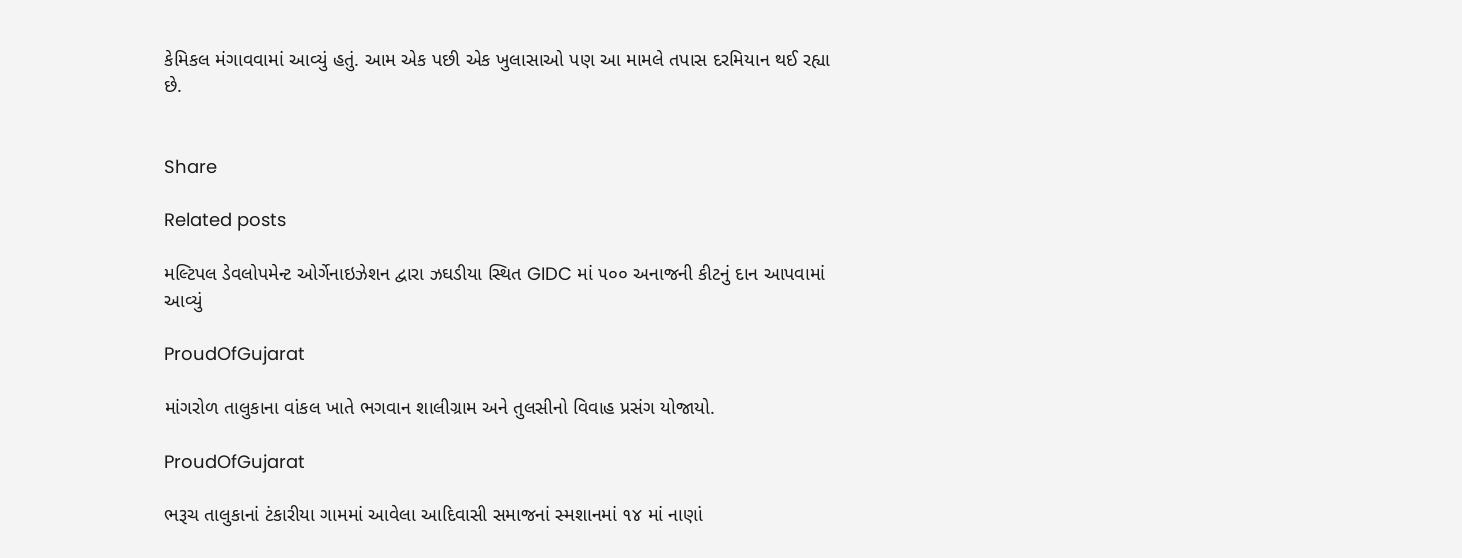કેમિકલ મંગાવવામાં આવ્યું હતું. આમ એક પછી એક ખુલાસાઓ પણ આ મામલે તપાસ દરમિયાન થઈ રહ્યા છે.


Share

Related posts

મલ્ટિપલ ડેવલોપમેન્ટ ઓર્ગેનાઇઝેશન દ્વારા ઝઘડીયા સ્થિત GIDC માં ૫૦૦ અનાજની કીટનું દાન આપવામાં આવ્યું

ProudOfGujarat

માંગરોળ તાલુકાના વાંકલ ખાતે ભગવાન શાલીગ્રામ અને તુલસીનો વિવાહ પ્રસંગ યોજાયો.

ProudOfGujarat

ભરૂચ તાલુકાનાં ટંકારીયા ગામમાં આવેલા આદિવાસી સમાજનાં સ્મશાનમાં ૧૪ માં નાણાં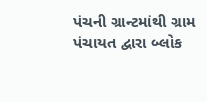પંચની ગ્રાન્ટમાંથી ગ્રામ પંચાયત દ્વારા બ્લોક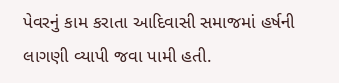પેવરનું કામ કરાતા આદિવાસી સમાજમાં હર્ષની લાગણી વ્યાપી જવા પામી હતી.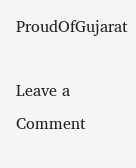ProudOfGujarat

Leave a Comment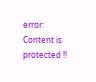error: Content is protected !!